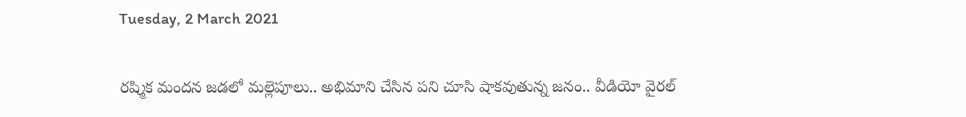Tuesday, 2 March 2021

రష్మిక మందన జడలో మల్లెపూలు.. అభిమాని చేసిన పని చూసి షాకవుతున్న జనం.. వీడియో వైరల్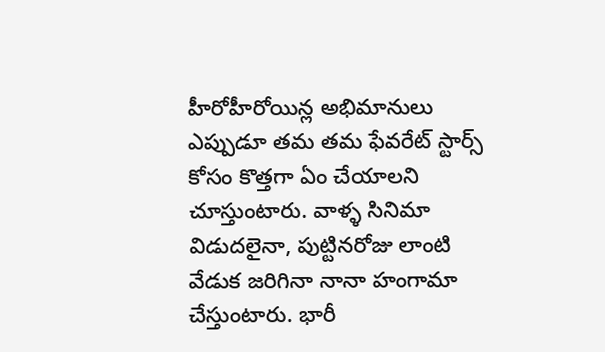హీరోహీరోయిన్ల అభిమానులు ఎప్పుడూ తమ తమ ఫేవరేట్ స్టార్స్ కోసం కొత్తగా ఏం చేయాలని చూస్తుంటారు. వాళ్ళ సినిమా విడుదలైనా, పుట్టినరోజు లాంటి వేడుక జరిగినా నానా హంగామా చేస్తుంటారు. భారీ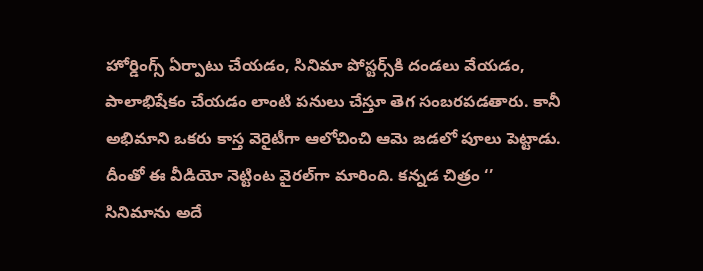హోర్డింగ్స్ ఏర్పాటు చేయడం, సినిమా పోస్టర్స్‌కి దండలు వేయడం, పాలాభిషేకం చేయడం లాంటి పనులు చేస్తూ తెగ సంబరపడతారు. కానీ అభిమాని ఒకరు కాస్త వెరైటీగా ఆలోచించి ఆమె జడలో పూలు పెట్టాడు. దీంతో ఈ వీడియో నెట్టింట వైరల్‌గా మారింది. కన్నడ చిత్రం ‘’ సినిమాను అదే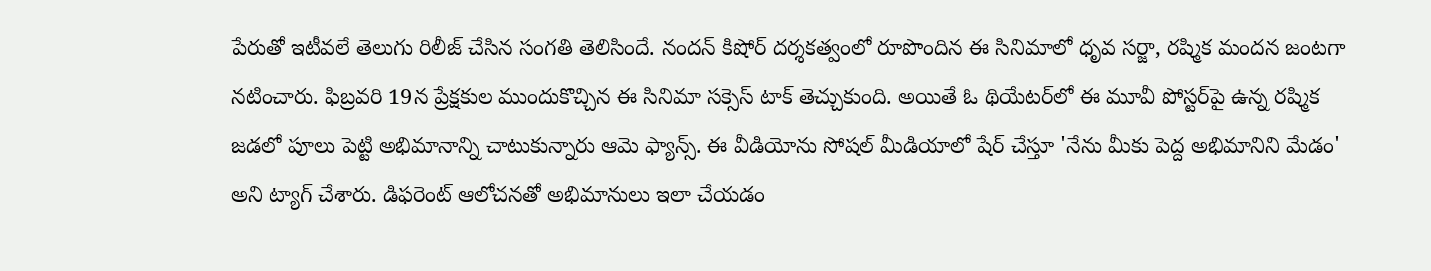పేరుతో ఇటీవలే తెలుగు రిలీజ్ చేసిన సంగతి తెలిసిందే. నందన్‌ కిషోర్ దర్శకత్వంలో రూపొందిన ఈ సినిమాలో ధృవ సర్జా, రష్మిక మందన జంటగా నటించారు. ఫిబ్రవరి 19న ప్రేక్షకుల ముందుకొచ్చిన ఈ సినిమా సక్సెస్ టాక్ తెచ్చుకుంది. అయితే ఓ థియేటర్‌లో ఈ మూవీ పోస్టర్‌పై ఉన్న రష్మిక జడలో పూలు పెట్టి అభిమానాన్ని చాటుకున్నారు ఆమె ఫ్యాన్స్. ఈ వీడియోను సోషల్ మీడియాలో షేర్ చేస్తూ 'నేను మీకు పెద్ద అభిమానిని మేడం' అని ట్యాగ్ చేశారు. డిఫరెంట్ ఆలోచనతో అభిమానులు ఇలా చేయడం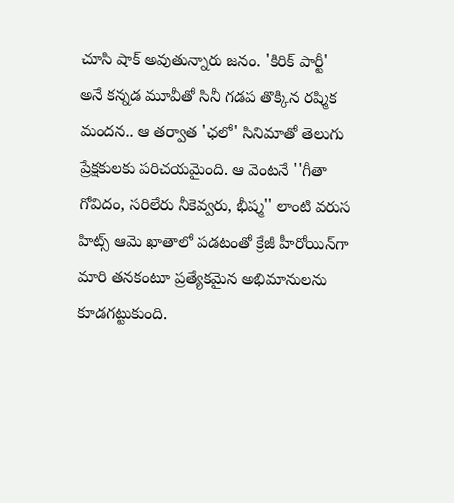చూసి షాక్ అవుతున్నారు జనం. 'కిరిక్ పార్టీ' అనే కన్నడ మూవీతో సినీ గడప తొక్కిన రష్మిక మందన.. ఆ తర్వాత 'ఛలో' సినిమాతో తెలుగు ప్రేక్షకులకు పరిచయమైంది. ఆ వెంటనే ''గీతా గోవిదం, సరిలేరు నీకెవ్వరు, భీష్మ'' లాంటి వరుస హిట్స్ ఆమె ఖాతాలో పడటంతో క్రేజీ హీరోయిన్‌గా మారి తనకంటూ ప్రత్యేకమైన అభిమానులను కూడగట్టుకుంది.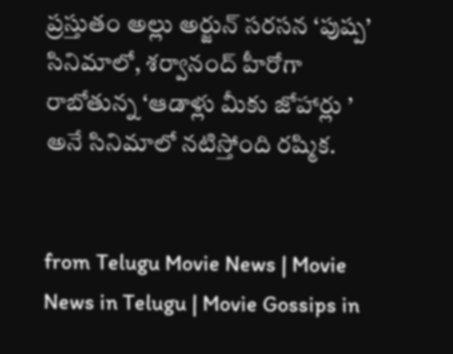ప్రస్తుతం అల్లు అర్జున్ సరసన ‘పుష్ప’ సినిమాలో, శర్వానంద్ హీరోగా రాబోతున్న ‘ఆడాళ్లు మీకు జోహార్లు ’ అనే సినిమాలో నటిస్తోంది రష్మిక.


from Telugu Movie News | Movie News in Telugu | Movie Gossips in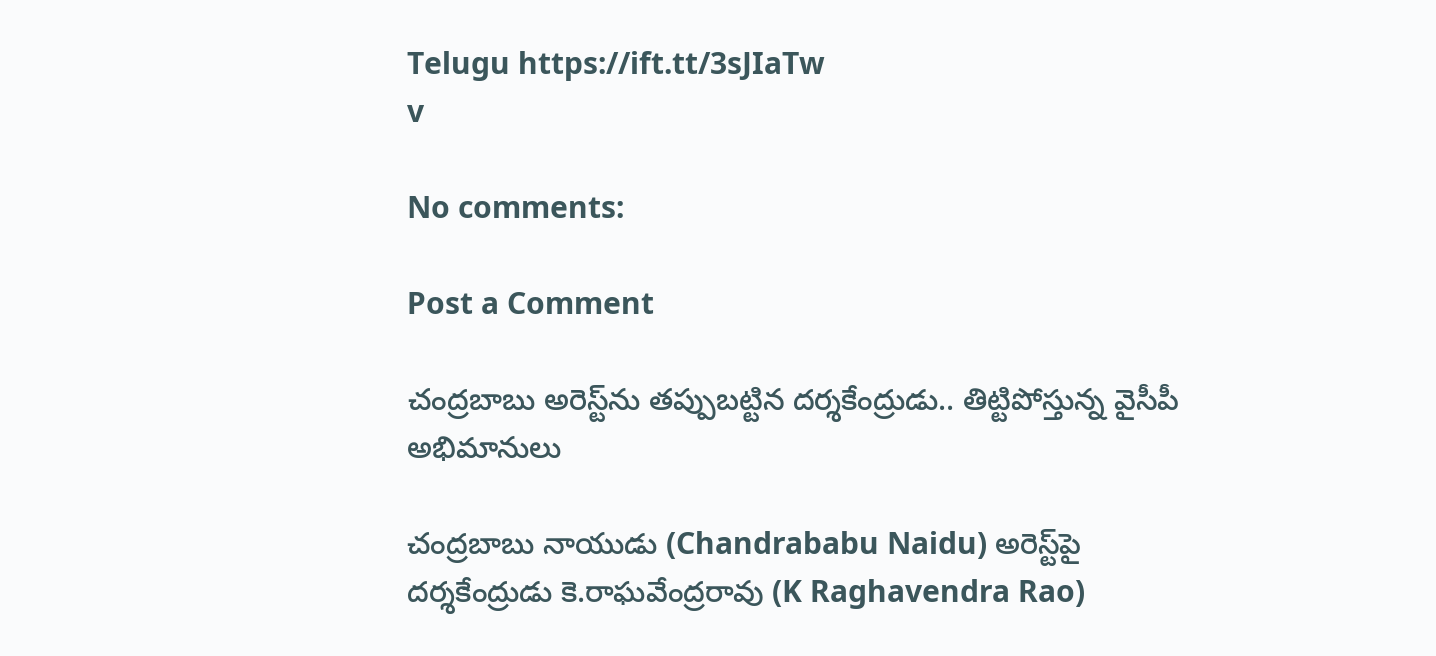Telugu https://ift.tt/3sJIaTw
v

No comments:

Post a Comment

చంద్రబాబు అరెస్ట్‌ను తప్పుబట్టిన దర్శకేంద్రుడు.. తిట్టిపోస్తున్న వైసీపీ అభిమానులు

చంద్రబాబు నాయుడు (Chandrababu Naidu) అరెస్ట్‌పై దర్శకేంద్రుడు కె.రాఘవేంద్రరావు (K Raghavendra Rao)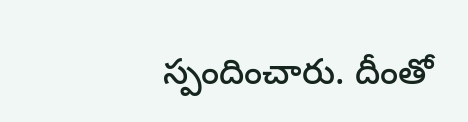స్పందించారు. దీంతో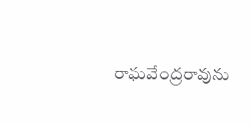రాఘవేంద్రరావును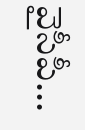వైసీపీ...